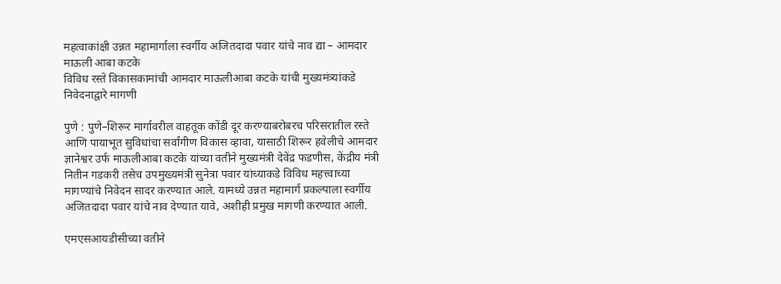महत्वाकांक्षी उन्नत महामार्गाला स्वर्गीय अजितदादा पवार यांचे नाव द्या – आमदार माऊली आबा कटके
विविध रस्ते विकासकामांची आमदार माऊलीआबा कटके यांची मुख्यमंत्र्यांकडे निवेदनाद्वारे मागणी

पुणे : पुणे–शिरूर मार्गावरील वाहतूक कोंडी दूर करण्याबरोबरच परिसरातील रस्ते आणि पायाभूत सुविधांचा सर्वांगीण विकास व्हावा, यासाठी शिरूर हवेलीचे आमदार ज्ञानेश्वर उर्फ माऊलीआबा कटके यांच्या वतीने मुख्यमंत्री देवेंद्र फडणीस, केंद्रीय मंत्री नितीन गडकरी तसेच उपमुख्यमंत्री सुनेत्रा पवार यांच्याकडे विविध महत्त्वाच्या मागण्यांचे निवेदन सादर करण्यात आले. यामध्ये उन्नत महामार्ग प्रकल्पाला स्वर्गीय अजितदादा पवार यांचे नाव देण्यात यावे, अशीही प्रमुख मागणी करण्यात आली.

एमएसआयडीसीच्या वतीने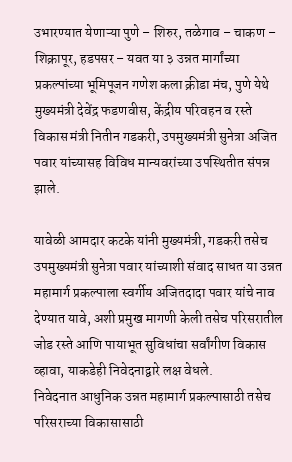उभारण्यात येणाऱ्या पुणे – शिरुर, तळेगाव – चाकण – शिक्रापूर, हडपसर – यवत या ३ उन्नत मार्गांच्या प्रकल्पांच्या भूमिपूजन गणेश कला क्रीडा मंच, पुणे येथे मुख्यमंत्री देवेंद्र फडणवीस, केंद्रीय परिवहन व रस्ते विकास मंत्री नितीन गडकरी, उपमुख्यमंत्री सुनेत्रा अजित पवार यांच्यासह विविध मान्यवरांच्या उपस्थितीत संपन्न झाले.

यावेळी आमदार कटके यांनी मुख्यमंत्री, गडकरी तसेच उपमुख्यमंत्री सुनेत्रा पवार यांच्याशी संवाद साधत या उन्नत महामार्ग प्रकल्पाला स्वर्गीय अजितदादा पवार यांचे नाव देण्यात यावे, अशी प्रमुख मागणी केली तसेच परिसरातील जोड रस्ते आणि पायाभूत सुविधांचा सर्वांगीण विकास व्हावा, याकडेही निवेदनाद्वारे लक्ष वेधले.
निवेदनात आधुनिक उन्नत महामार्ग प्रकल्पासाठी तसेच परिसराच्या विकासासाठी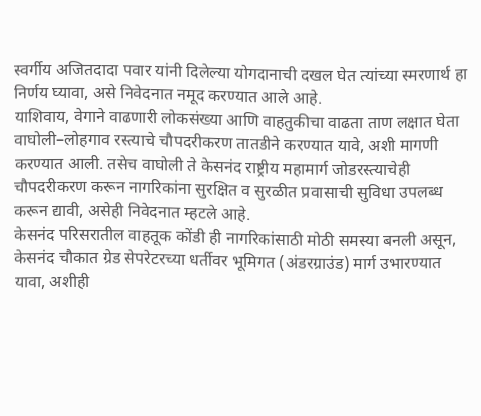स्वर्गीय अजितदादा पवार यांनी दिलेल्या योगदानाची दखल घेत त्यांच्या स्मरणार्थ हा निर्णय घ्यावा, असे निवेदनात नमूद करण्यात आले आहे.
याशिवाय, वेगाने वाढणारी लोकसंख्या आणि वाहतुकीचा वाढता ताण लक्षात घेता वाघोली–लोहगाव रस्त्याचे चौपदरीकरण तातडीने करण्यात यावे, अशी मागणी करण्यात आली. तसेच वाघोली ते केसनंद राष्ट्रीय महामार्ग जोडरस्त्याचेही चौपदरीकरण करून नागरिकांना सुरक्षित व सुरळीत प्रवासाची सुविधा उपलब्ध करून द्यावी, असेही निवेदनात म्हटले आहे.
केसनंद परिसरातील वाहतूक कोंडी ही नागरिकांसाठी मोठी समस्या बनली असून, केसनंद चौकात ग्रेड सेपरेटरच्या धर्तीवर भूमिगत (अंडरग्राउंड) मार्ग उभारण्यात यावा, अशीही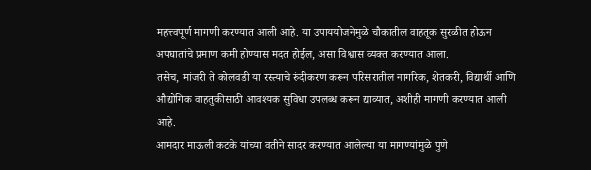महत्त्वपूर्ण मागणी करण्यात आली आहे. या उपाययोजनेमुळे चौकातील वाहतूक सुरळीत होऊन अपघातांचे प्रमाण कमी होण्यास मदत होईल, असा विश्वास व्यक्त करण्यात आला.
तसेच, मांजरी ते कोलवडी या रस्त्याचे रुंदीकरण करून परिसरातील नागरिक, शेतकरी, विद्यार्थी आणि औद्योगिक वाहतुकीसाठी आवश्यक सुविधा उपलब्ध करून द्याव्यात, अशीही मागणी करण्यात आली आहे.
आमदार माऊली कटके यांच्या वतीने सादर करण्यात आलेल्या या मागण्यांमुळे पुणे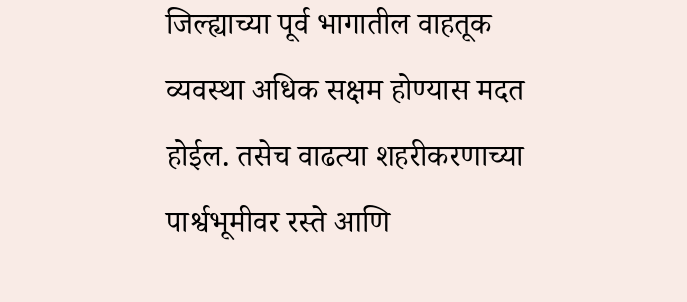जिल्ह्याच्या पूर्व भागातील वाहतूक व्यवस्था अधिक सक्षम होण्यास मदत होईल. तसेच वाढत्या शहरीकरणाच्या पार्श्वभूमीवर रस्ते आणि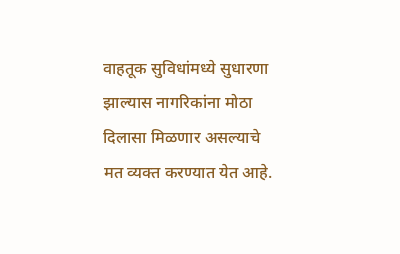वाहतूक सुविधांमध्ये सुधारणा झाल्यास नागरिकांना मोठा दिलासा मिळणार असल्याचे मत व्यक्त करण्यात येत आहे.